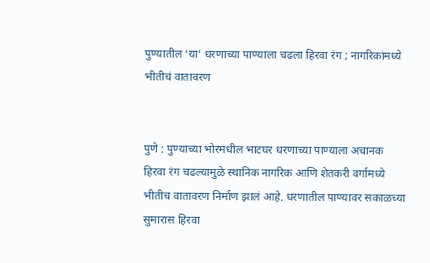पुण्यातील ‘या’ धरणाच्या पाण्याला चढला हिरवा रंग ; नागरिकांमध्ये भीतीचं वातावरण


पुणे : पुण्याच्या भोरमधील भाटघर धरणाच्या पाण्याला अचानक हिरवा रंग चढल्यामुळे स्थानिक नागरिक आणि शेतकरी वर्गामध्ये भीतीच वातावरण निर्माण झालं आहे. धरणातील पाण्यावर सकाळच्या सुमारास हिरवा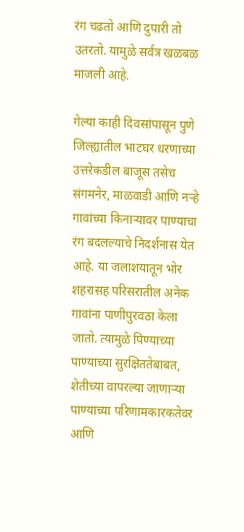रंग चढतो आणि दुपारी तो उतरतो. यामुळे सर्वत्र खळबळ माजली आहे.

गेल्या काही दिवसांपासून पुणे जिल्ह्यातील भाटघर धरणाच्या उत्तरेकडील बाजूस तसेच संगमनेर, माळवाडी आणि नऱ्हे गावांच्या किनाऱ्यावर पाण्याचा रंग बदलल्याचे निदर्शनास येत आहे. या जलाशयातून भोर शहरासह परिसरातील अनेक गावांना पाणीपुरवठा केला जातो. त्यामुळे पिण्याच्या पाण्याच्या सुरक्षिततेबाबत, शेतीच्या वापरल्या जाणाऱ्या पाण्याच्या परिणामकारकतेवर आणि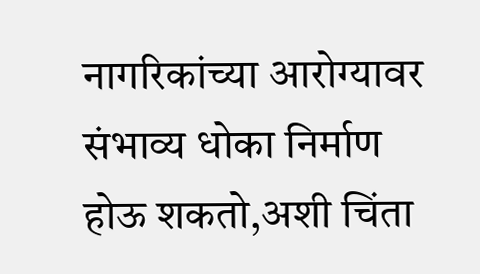नागरिकांच्या आरोग्यावर संभाव्य धोका निर्माण होऊ शकतो,अशी चिंता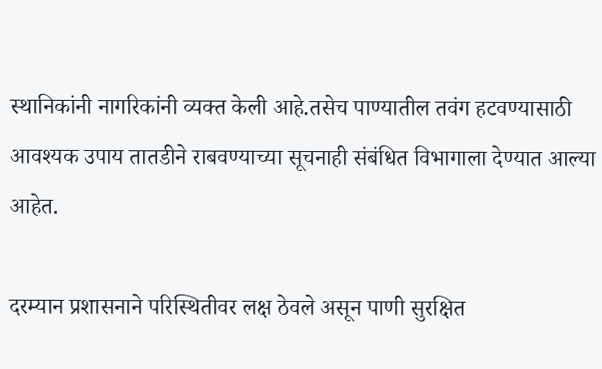स्थानिकांनी नागरिकांनी व्यक्त केली आहे.तसेच पाण्यातील तवंग हटवण्यासाठी आवश्यक उपाय तातडीने राबवण्याच्या सूचनाही संबंधित विभागाला देण्यात आल्या आहेत.

दरम्यान प्रशासनाने परिस्थितीवर लक्ष ठेवले असून पाणी सुरक्षित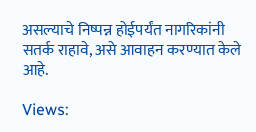असल्याचे निष्पन्न होईपर्यंत नागरिकांनी सतर्क राहावे, असे आवाहन करण्यात केले आहे.

Views: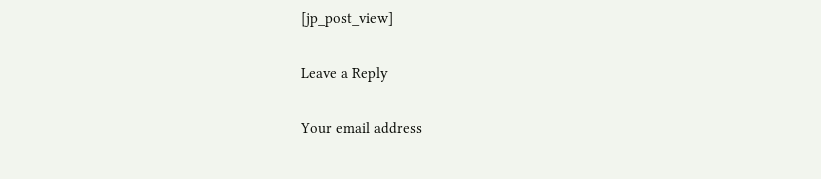[jp_post_view]

Leave a Reply

Your email address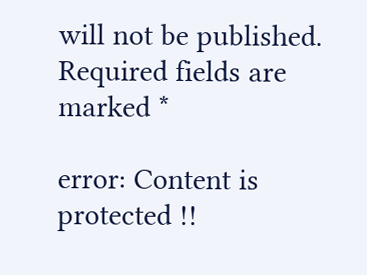will not be published. Required fields are marked *

error: Content is protected !!